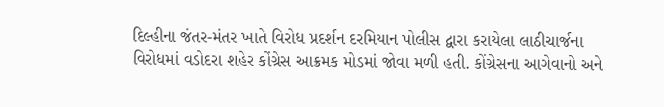દિલ્હીના જંતર-મંતર ખાતે વિરોધ પ્રદર્શન દરમિયાન પોલીસ દ્વારા કરાયેલા લાઠીચાર્જના વિરોધમાં વડોદરા શહેર કોંગ્રેસ આક્રમક મોડમાં જોવા મળી હતી. કોંગ્રેસના આગેવાનો અને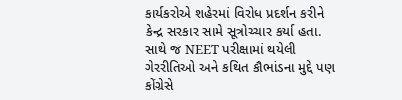કાર્યકરોએ શહેરમાં વિરોધ પ્રદર્શન કરીને કેન્દ્ર સરકાર સામે સૂત્રોચ્ચાર કર્યા હતા. સાથે જ NEET પરીક્ષામાં થયેલી ગેરરીતિઓ અને કથિત કૌભાંડના મુદ્દે પણ કોંગ્રેસે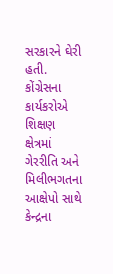સરકારને ઘેરી હતી.
કોંગ્રેસના કાર્યકરોએ શિક્ષણ ક્ષેત્રમાં ગેરરીતિ અને મિલીભગતના આક્ષેપો સાથે કેન્દ્રના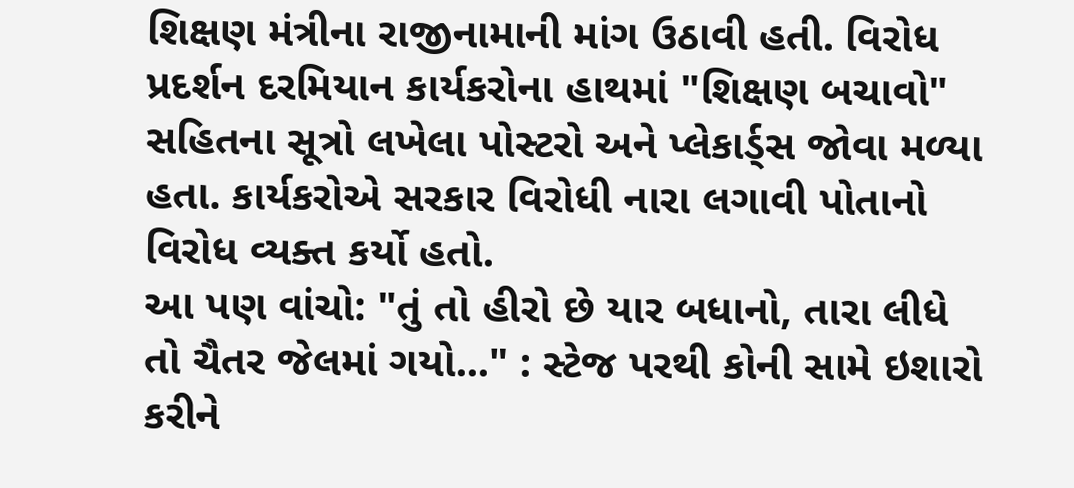શિક્ષણ મંત્રીના રાજીનામાની માંગ ઉઠાવી હતી. વિરોધ પ્રદર્શન દરમિયાન કાર્યકરોના હાથમાં "શિક્ષણ બચાવો" સહિતના સૂત્રો લખેલા પોસ્ટરો અને પ્લેકાર્ડ્સ જોવા મળ્યા હતા. કાર્યકરોએ સરકાર વિરોધી નારા લગાવી પોતાનો વિરોધ વ્યક્ત કર્યો હતો.
આ પણ વાંચો: "તું તો હીરો છે યાર બધાનો, તારા લીધે તો ચૈતર જેલમાં ગયો..." : સ્ટેજ પરથી કોની સામે ઇશારો કરીને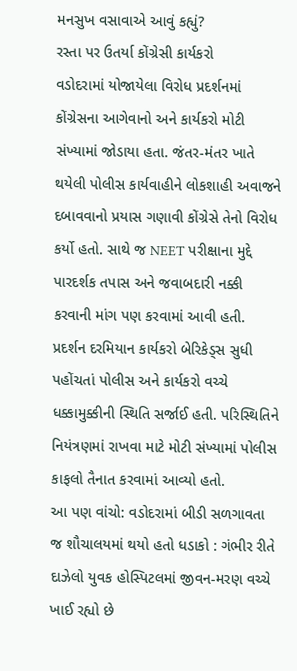મનસુખ વસાવાએ આવું કહ્યું?
રસ્તા પર ઉતર્યા કોંગ્રેસી કાર્યકરો
વડોદરામાં યોજાયેલા વિરોધ પ્રદર્શનમાં કોંગ્રેસના આગેવાનો અને કાર્યકરો મોટી સંખ્યામાં જોડાયા હતા. જંતર-મંતર ખાતે થયેલી પોલીસ કાર્યવાહીને લોકશાહી અવાજને દબાવવાનો પ્રયાસ ગણાવી કોંગ્રેસે તેનો વિરોધ કર્યો હતો. સાથે જ NEET પરીક્ષાના મુદ્દે પારદર્શક તપાસ અને જવાબદારી નક્કી કરવાની માંગ પણ કરવામાં આવી હતી.
પ્રદર્શન દરમિયાન કાર્યકરો બેરિકેડ્સ સુધી પહોંચતાં પોલીસ અને કાર્યકરો વચ્ચે ધક્કામુક્કીની સ્થિતિ સર્જાઈ હતી. પરિસ્થિતિને નિયંત્રણમાં રાખવા માટે મોટી સંખ્યામાં પોલીસ કાફલો તૈનાત કરવામાં આવ્યો હતો.
આ પણ વાંચો: વડોદરામાં બીડી સળગાવતા જ શૌચાલયમાં થયો હતો ધડાકો : ગંભીર રીતે દાઝેલો યુવક હોસ્પિટલમાં જીવન-મરણ વચ્ચે ખાઈ રહ્યો છે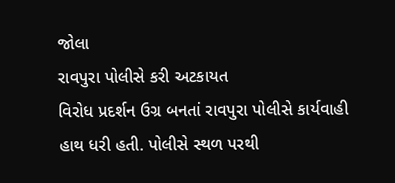જોલા
રાવપુરા પોલીસે કરી અટકાયત
વિરોધ પ્રદર્શન ઉગ્ર બનતાં રાવપુરા પોલીસે કાર્યવાહી હાથ ધરી હતી. પોલીસે સ્થળ પરથી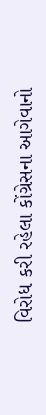વિરોધ કરી રહેલા કોંગ્રેસના આગેવાનો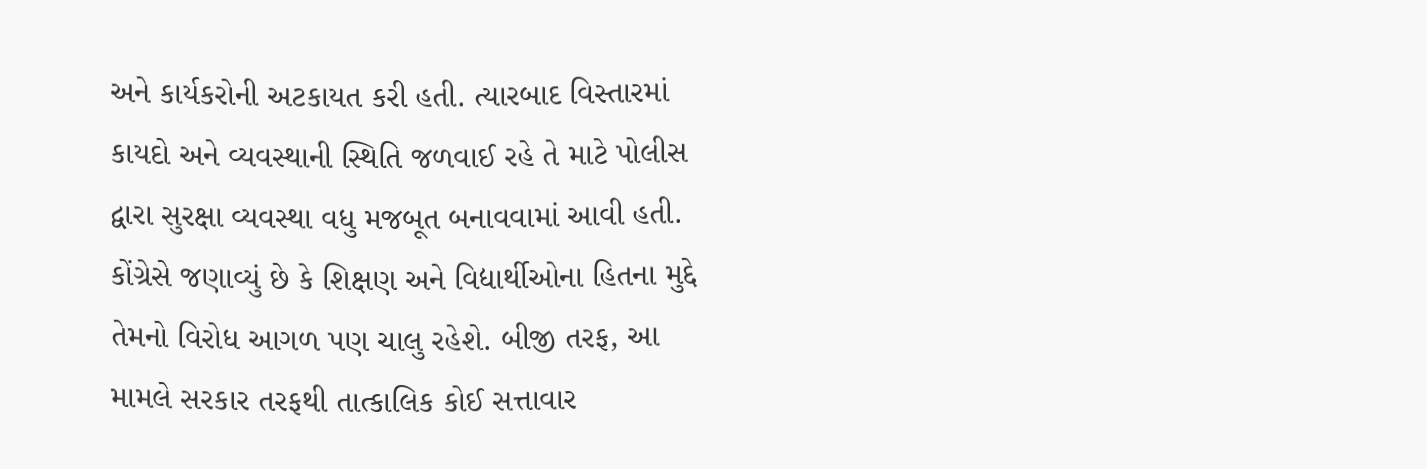અને કાર્યકરોની અટકાયત કરી હતી. ત્યારબાદ વિસ્તારમાં કાયદો અને વ્યવસ્થાની સ્થિતિ જળવાઈ રહે તે માટે પોલીસ દ્વારા સુરક્ષા વ્યવસ્થા વધુ મજબૂત બનાવવામાં આવી હતી.
કોંગ્રેસે જણાવ્યું છે કે શિક્ષણ અને વિદ્યાર્થીઓના હિતના મુદ્દે તેમનો વિરોધ આગળ પણ ચાલુ રહેશે. બીજી તરફ, આ મામલે સરકાર તરફથી તાત્કાલિક કોઈ સત્તાવાર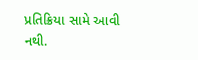પ્રતિક્રિયા સામે આવી નથી.